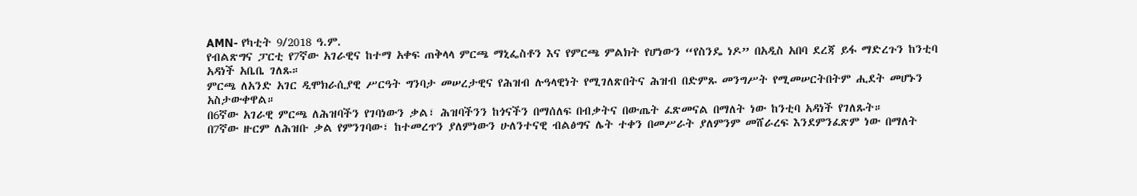AMN- የካቲት 9/2018 ዓ.ም.
የብልጽግና ፓርቲ የ7ኛው አገራዊና ከተማ አቀፍ ጠቅላላ ምርጫ ማኒፌስቶን እና የምርጫ ምልክት የሆነውን “የስንዴ ነዶ” በአዲስ አበባ ደረጃ ይፋ ማድረጉን ከንቲባ አዳነች አቤቤ ገለጹ።
ምርጫ ለአንድ አገር ዲሞክራሲያዊ ሥርዓት ግንባታ መሠረታዊና የሕዝብ ሉዓላዊነት የሚገለጽበትና ሕዝብ በድምጹ መንግሥት የሚመሠርትበትም ሒደት መሆኑን አስታውቀዋል።
በ6ኛው አገራዊ ምርጫ ለሕዝባችን የገባነውን ቃል፣ ሕዝባችንን ከጎናችን በማሰለፍ በብቃትና በውጤት ፈጽመናል በማለት ነው ከንቲባ አዳነች የገለጹት።
በ7ኛው ዙርም ለሕዝቡ ቃል የምንገባው፣ ከተመረጥን ያለምነውን ሁለንተናዊ ብልፅግና ሌት ተቀን በመሥራት ያለምንም መሸራረፍ እንደምንፈጽም ነው በማለት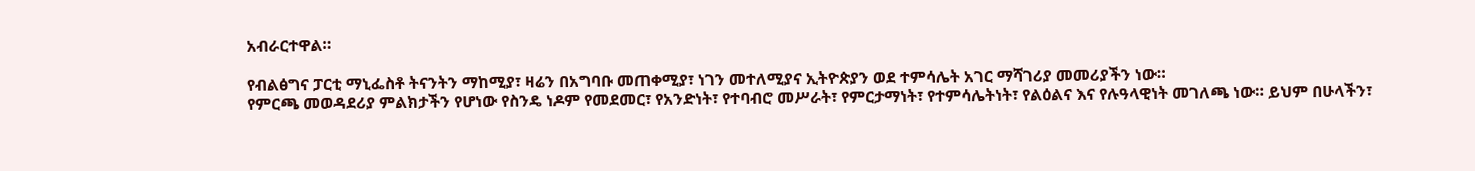አብራርተዋል።

የብልፅግና ፓርቲ ማኒፌስቶ ትናንትን ማከሚያ፣ ዛሬን በአግባቡ መጠቀሚያ፣ ነገን መተለሚያና ኢትዮጵያን ወደ ተምሳሌት አገር ማሻገሪያ መመሪያችን ነው።
የምርጫ መወዳደሪያ ምልክታችን የሆነው የስንዴ ነዶም የመደመር፣ የአንድነት፣ የተባብሮ መሥራት፣ የምርታማነት፣ የተምሳሌትነት፣ የልዕልና እና የሉዓላዊነት መገለጫ ነው። ይህም በሁላችን፣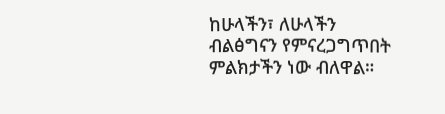ከሁላችን፣ ለሁላችን ብልፅግናን የምናረጋግጥበት ምልክታችን ነው ብለዋል።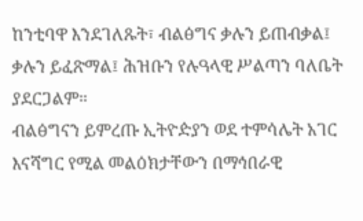ከንቲባዋ እንደገለጹት፣ ብልፅግና ቃሉን ይጠብቃል፤ ቃሉን ይፈጽማል፤ ሕዝቡን የሉዓላዊ ሥልጣን ባለቤት ያደርጋልም።
ብልፅግናን ይምረጡ ኢትዮዽያን ወደ ተምሳሌት አገር እናሻግር የሚል መልዕክታቸውን በማኅበራዊ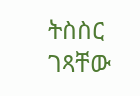ትስስር ገጻቸው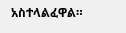አስተላልፈዋል።